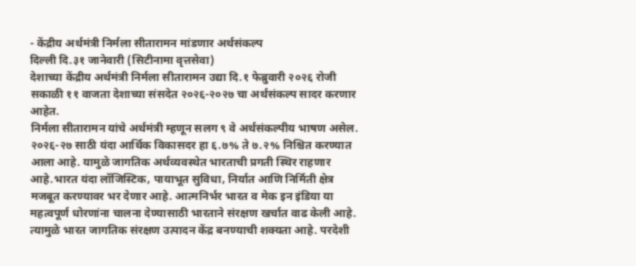- केंद्रीय अर्थमंत्री निर्मला सीतारामन मांडणार अर्थसंकल्प
दिल्ली दि.३१ जानेवारी (सिटीनामा वृत्तसेवा)
देशाच्या केंद्रीय अर्थमंत्री निर्मला सीतारामन उद्या दि.१ फेब्रुवारी २०२६ रोजी सकाळी ११ वाजता देशाच्या संसदेत २०२६-२०२७ चा अर्थसंकल्प सादर करणार आहेत.
निर्मला सीतारामन यांचे अर्थमंत्री म्हणून सलग ९ वे अर्थसंकल्पीय भाषण असेल.
२०२६-२७ साठी यंदा आर्थिक विकासदर हा ६.७% ते ७.२% निश्चित करण्यात आला आहे. यामुळे जागतिक अर्थव्यवस्थेत भारताची प्रगती स्थिर राहणार आहे.भारत यंदा लॉजिस्टिक, पायाभूत सुविधा, निर्यात आणि निर्मिती क्षेत्र मजबूत करण्यावर भर देणार आहे. आत्मनिर्भर भारत व मेक इन इंडिया या महत्वपूर्ण धोरणांना चालना देण्यासाठी भारताने संरक्षण खर्चात वाढ केली आहे. त्यामुळे भारत जागतिक संरक्षण उत्पादन केंद्र बनण्याची शक्यता आहे. परदेशी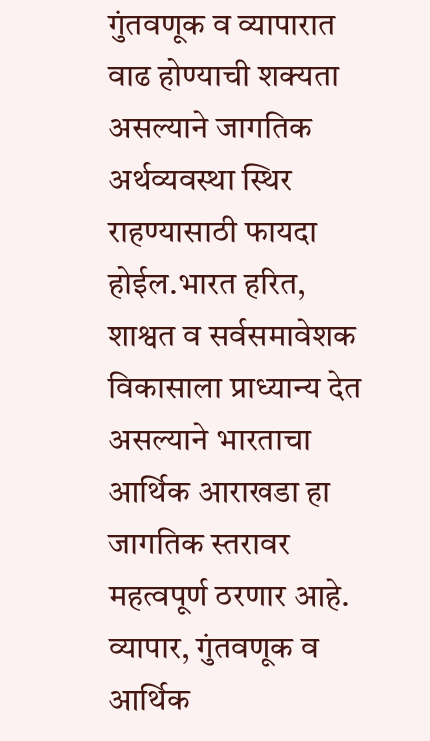गुंतवणूक व व्यापारात वाढ होण्याची शक्यता असल्याने जागतिक अर्थव्यवस्था स्थिर राहण्यासाठी फायदा होईल.भारत हरित, शाश्वत व सर्वसमावेशक विकासाला प्राध्यान्य देत असल्याने भारताचा आर्थिक आराखडा हा जागतिक स्तरावर महत्वपूर्ण ठरणार आहे.
व्यापार, गुंतवणूक व आर्थिक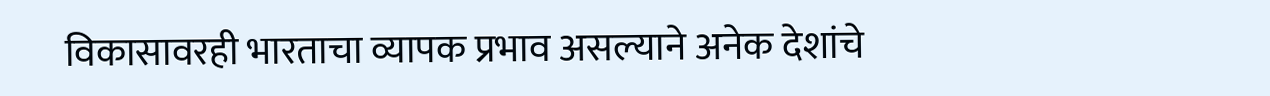विकासावरही भारताचा व्यापक प्रभाव असल्याने अनेक देशांचे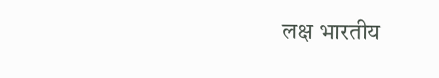लक्ष भारतीय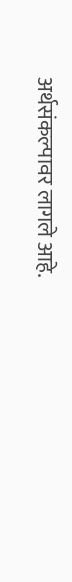अर्थसंकल्पावर लागले आहे.